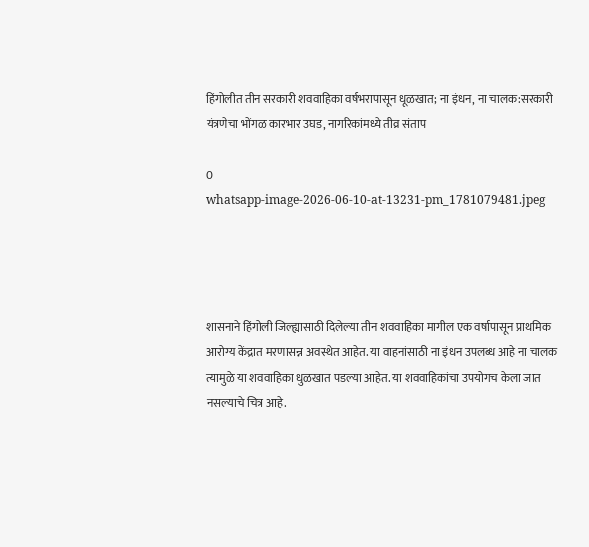हिंगोलीत तीन सरकारी शववाहिका वर्षभरापासून धूळखात; ना इंधन, ना चालक:सरकारी यंत्रणेचा भोंगळ कारभार उघड, नागरिकांमध्ये तीव्र संताप

0
whatsapp-image-2026-06-10-at-13231-pm_1781079481.jpeg




शासनाने हिंगोली जिल्ह्यासाठी दिलेल्या तीन शववाहिका मागील एक वर्षापासून प्राथमिक आरोग्य केंद्रात मरणासन्न अवस्थेत आहेत. या वाहनांसाठी ना इंधन उपलब्ध आहे ना चालक त्यामुळे या शववाहिका धुळखात पडल्या आहेत. या शववाहिकांचा उपयोगच केला जात नसल्याचे चित्र आहे.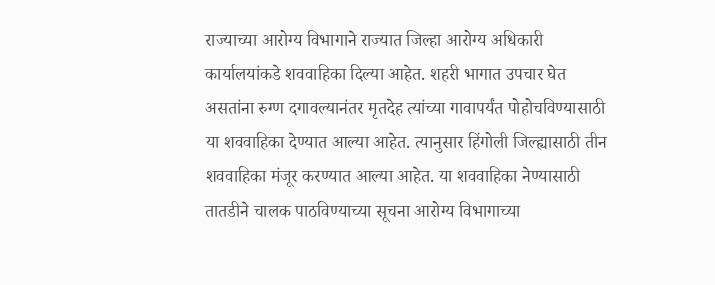राज्याच्या आरोग्य विभागाने राज्यात जिल्हा आरोग्य अधिकारी कार्यालयांकडे शववाहिका दिल्या आहेत. शहरी भागात उपचार घेत असतांना रुग्ण दगावल्यानंतर मृतदेह त्यांच्या गावापर्यंत पोहोचविण्यासाठी या शववाहिका देण्यात आल्या आहेत. त्यानुसार हिंगोली जिल्ह्यासाठी तीन शववाहिका मंजूर करण्यात आल्या आहेत. या शववाहिका नेण्यासाठी तातडीने चालक पाठविण्याच्या सूचना आरोग्य विभागाच्या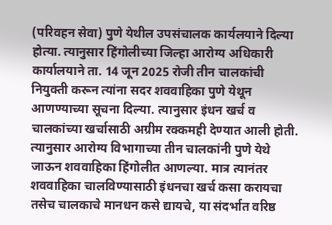(परिवहन सेवा) पुणे येथील उपसंचालक कार्यलयाने दिल्या होत्या. त्यानुसार हिंगोलीच्या जिल्हा आरोग्य अधिकारी कार्यालयाने ता. 14 जून 2025 रोजी तीन चालकांची नियुक्ती करून त्यांना सदर शववाहिका पुणे येथून आणण्याच्या सूचना दिल्या. त्यानुसार इंधन खर्च व चालकांच्या खर्चासाठी अग्रीम रक्कमही देण्यात आली होती. त्यानुसार आरोग्य विभागाच्या तीन चालकांनी पुणे येथे जाऊन शववाहिका हिंगोलीत आणल्या. मात्र त्यानंतर शववाहिका चालविण्यासाठी इंधनचा खर्च कसा करायचा तसेच चालकाचे मानधन कसे द्यायचे, या संदर्भात वरिष्ठ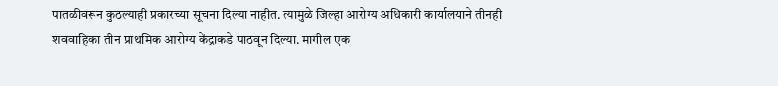पातळीवरून कुठल्याही प्रकारच्या सूचना दिल्या नाहीत. त्यामुळे जिल्हा आरोग्य अधिकारी कार्यालयाने तीनही शववाहिका तीन प्राथमिक आरोग्य केंद्राकडे पाठवून दिल्या. मागील एक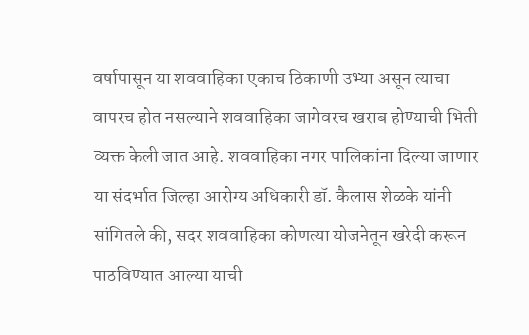वर्षापासून या शववाहिका एकाच ठिकाणी उभ्या असून त्याचा वापरच होत नसल्याने शववाहिका जागेवरच खराब होण्याची भिती व्यक्त केली जात आहे. शववाहिका नगर पालिकांना दिल्या जाणार या संदर्भात जिल्हा आरोग्य अधिकारी डॉ. कैलास शेळके यांनी सांगितले की, सदर शववाहिका कोणत्या योजनेतून खरेदी करून पाठविण्यात आल्या याची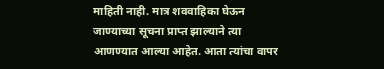माहिती नाही. मात्र शववाहिका घेऊन जाण्याच्या सूचना प्राप्त झाल्याने त्या आणण्यात आल्या आहेत. आता त्यांचा वापर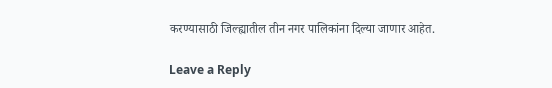करण्यासाठी जिल्ह्यातील तीन नगर पालिकांना दिल्या जाणार आहेत.

Leave a Reply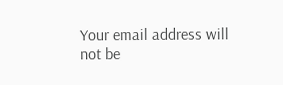Your email address will not be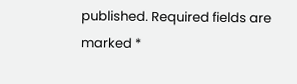published. Required fields are marked *